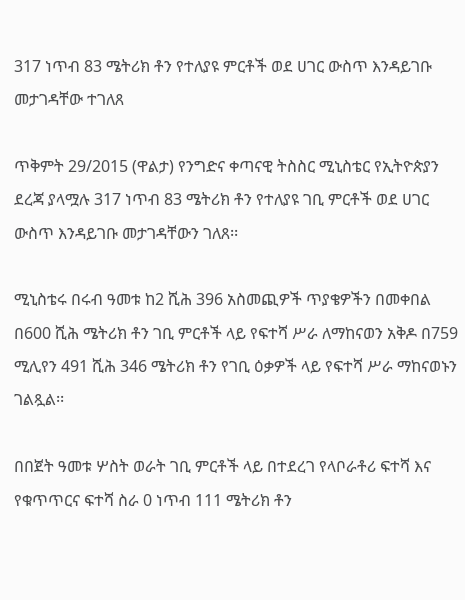317 ነጥብ 83 ሜትሪክ ቶን የተለያዩ ምርቶች ወደ ሀገር ውስጥ እንዳይገቡ መታገዳቸው ተገለጸ

ጥቅምት 29/2015 (ዋልታ) የንግድና ቀጣናዊ ትስስር ሚኒስቴር የኢትዮጵያን ደረጃ ያላሟሉ 317 ነጥብ 83 ሜትሪክ ቶን የተለያዩ ገቢ ምርቶች ወደ ሀገር ውስጥ እንዳይገቡ መታገዳቸውን ገለጸ፡፡

ሚኒስቴሩ በሩብ ዓመቱ ከ2 ሺሕ 396 አስመጪዎች ጥያቄዎችን በመቀበል በ600 ሺሕ ሜትሪክ ቶን ገቢ ምርቶች ላይ የፍተሻ ሥራ ለማከናወን አቅዶ በ759 ሚሊየን 491 ሺሕ 346 ሜትሪክ ቶን የገቢ ዕቃዎች ላይ የፍተሻ ሥራ ማከናወኑን ገልጿል፡፡

በበጀት ዓመቱ ሦስት ወራት ገቢ ምርቶች ላይ በተደረገ የላቦራቶሪ ፍተሻ እና የቁጥጥርና ፍተሻ ስራ 0 ነጥብ 111 ሜትሪክ ቶን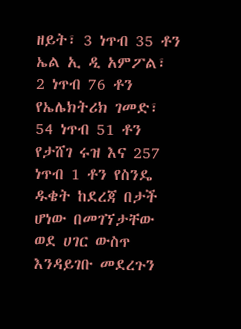ዘይት፣ 3 ነጥብ 35 ቶን ኤል ኢ ዲ አምፖል፣ 2 ነጥብ 76 ቶን የኤሌክትሪክ ገመድ፣ 54 ነጥብ 51 ቶን የታሸገ ሩዝ እና 257 ነጥብ 1 ቶን የስንዴ ዱቄት ከደረጃ በታች ሆነው በመገኘታቸው ወደ ሀገር ውስጥ እንዳይገቡ መደረጉን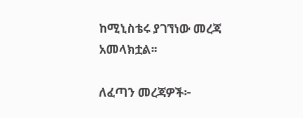ከሚኒስቴሩ ያገኘነው መረጃ አመላክቷል፡፡

ለፈጣን መረጃዎች፦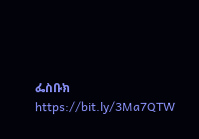ፌስቡክ https://bit.ly/3Ma7QTW